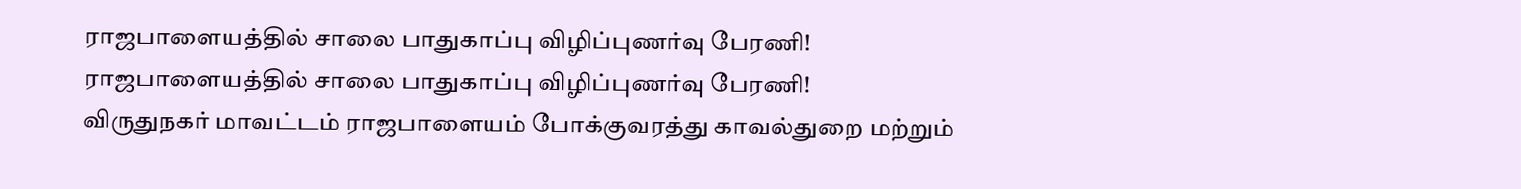ராஜபாளையத்தில் சாலை பாதுகாப்பு விழிப்புணர்வு பேரணி!
ராஜபாளையத்தில் சாலை பாதுகாப்பு விழிப்புணர்வு பேரணி!
விருதுநகர் மாவட்டம் ராஜபாளையம் போக்குவரத்து காவல்துறை மற்றும்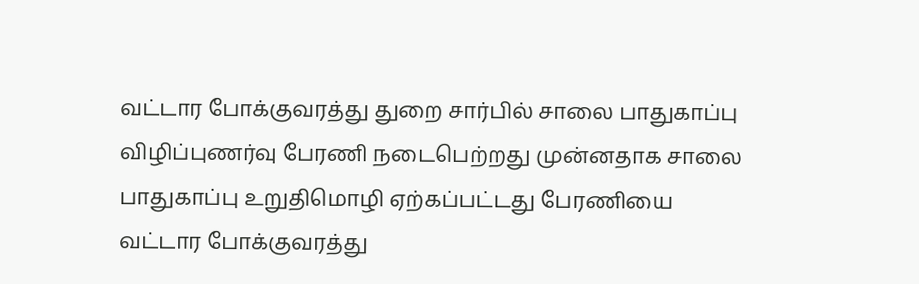வட்டார போக்குவரத்து துறை சார்பில் சாலை பாதுகாப்பு விழிப்புணர்வு பேரணி நடைபெற்றது முன்னதாக சாலை பாதுகாப்பு உறுதிமொழி ஏற்கப்பட்டது பேரணியை
வட்டார போக்குவரத்து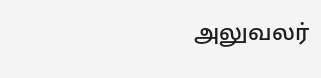அலுவலர்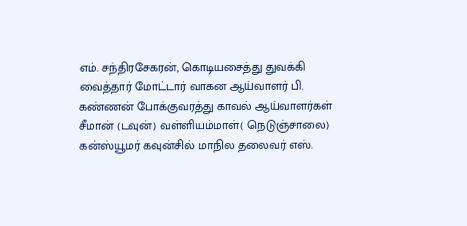எம். சந்திரசேகரன், கொடியசைத்து துவக்கி வைத்தார் மோட்டார் வாகன ஆய்வாளர் பி. கண்ணன் போக்குவரத்து காவல் ஆய்வாளர்கள் சீமான் (டவுன்) வள்ளியம்மாள்( நெடுஞ்சாலை) கன்ஸ்யூமர் கவுன்சில் மாநில தலைவர் எஸ்.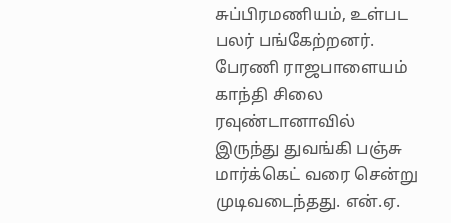சுப்பிரமணியம், உள்பட பலர் பங்கேற்றனர். பேரணி ராஜபாளையம் காந்தி சிலை ரவுண்டானாவில் இருந்து துவங்கி பஞ்சு மார்க்கெட் வரை சென்று முடிவடைந்தது. என்.ஏ.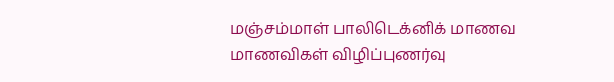மஞ்சம்மாள் பாலிடெக்னிக் மாணவ மாணவிகள் விழிப்புணர்வு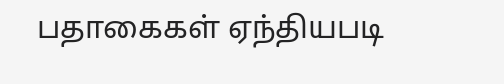பதாகைகள் ஏந்தியபடி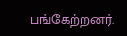பங்கேற்றனர்.